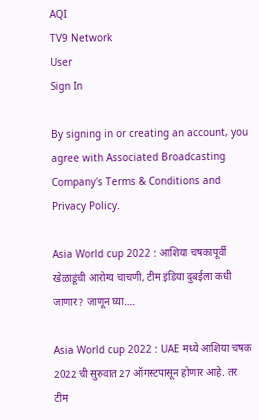AQI
TV9 Network
User
Sign In

By signing in or creating an account, you agree with Associated Broadcasting Company's Terms & Conditions and Privacy Policy.

Asia World cup 2022 : आशिया चषकापूर्वी खेळाडूंची आरोग्य चाचणी, टीम इंडिया दुबईला कधी जाणार? जाणून घ्या….

Asia World cup 2022 : UAE मध्ये आशिया चषक 2022 ची सुरुवात 27 ऑगस्टपासून होणार आहे. तर टीम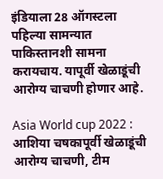इंडियाला 28 ऑगस्टला पहिल्या सामन्यात पाकिस्तानशी सामना करायचाय. यापूर्वी खेळाडूंची आरोग्य चाचणी होणार आहे.

Asia World cup 2022 : आशिया चषकापूर्वी खेळाडूंची आरोग्य चाचणी, टीम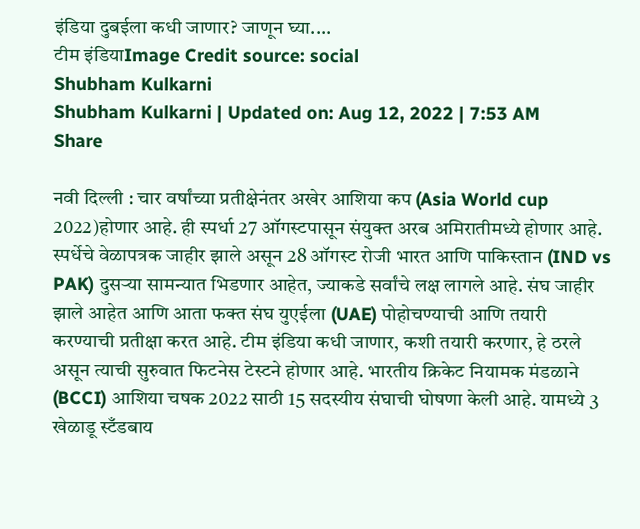इंडिया दुबईला कधी जाणार? जाणून घ्या....
टीम इंडियाImage Credit source: social
Shubham Kulkarni
Shubham Kulkarni | Updated on: Aug 12, 2022 | 7:53 AM
Share

नवी दिल्ली : चार वर्षांच्या प्रतीक्षेनंतर अखेर आशिया कप (Asia World cup 2022)होणार आहे. ही स्पर्धा 27 ऑगस्टपासून संयुक्त अरब अमिरातीमध्ये होणार आहे. स्पर्धेचे वेळापत्रक जाहीर झाले असून 28 ऑगस्ट रोजी भारत आणि पाकिस्तान (IND vs PAK) दुसऱ्या सामन्यात भिडणार आहेत, ज्याकडे सर्वांचे लक्ष लागले आहे. संघ जाहीर झाले आहेत आणि आता फक्त संघ युएईला (UAE) पोहोचण्याची आणि तयारी करण्याची प्रतीक्षा करत आहे. टीम इंडिया कधी जाणार, कशी तयारी करणार, हे ठरले असून त्याची सुरुवात फिटनेस टेस्टने होणार आहे. भारतीय क्रिकेट नियामक मंडळाने (BCCI) आशिया चषक 2022 साठी 15 सदस्यीय संघाची घोषणा केली आहे. यामध्ये 3 खेळाडू स्टँडबाय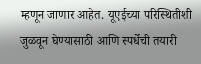म्हणून जाणार आहेत. यूएईच्या परिस्थितीशी जुळवून घेण्यासाठी आणि स्पर्धेची तयारी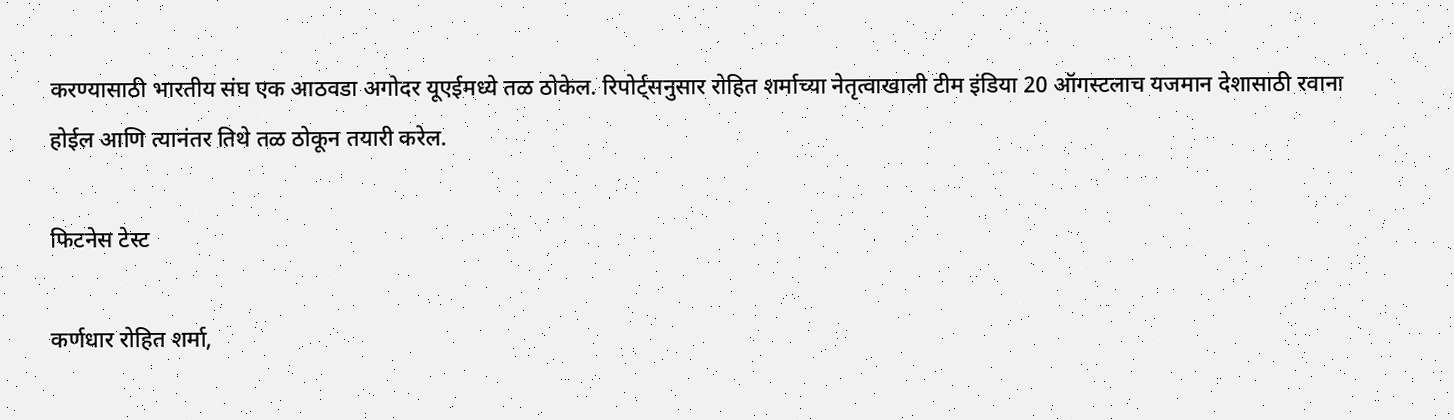करण्यासाठी भारतीय संघ एक आठवडा अगोदर यूएईमध्ये तळ ठोकेल. रिपोर्ट्सनुसार रोहित शर्माच्या नेतृत्वाखाली टीम इंडिया 20 ऑगस्टलाच यजमान देशासाठी रवाना होईल आणि त्यानंतर तिथे तळ ठोकून तयारी करेल.

फिटनेस टेस्ट

कर्णधार रोहित शर्मा,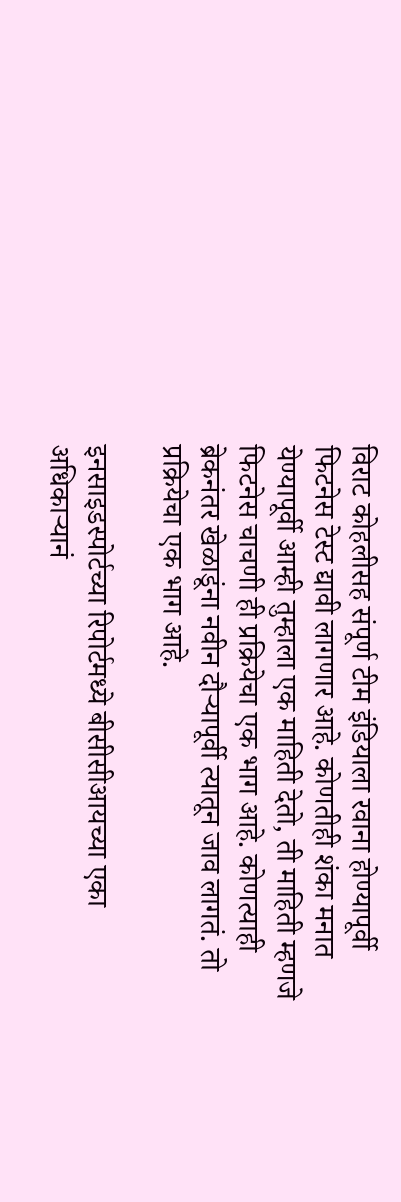विराट कोहलीसह संपूर्ण टीम इंडियाला रवाना होण्यापूर्वी फिटनेस टेस्ट द्यावी लागणार आहे. कोणतीही शंका मनात येण्यापूर्वी आम्ही तुम्हाला एक माहिती देतो, ती माहिती म्हणजे फिटनेस चाचणी ही प्रक्रियेचा एक भाग आहे. कोणत्याही ब्रेकनंतर खेळाडूंना नवीन दौऱ्यापूर्वी त्यातून जाव लागतं. तो प्रक्रियेचा एक भाग आहे.

इनसाइडस्पोर्टच्या रिपोर्टमध्ये बीसीसीआयच्या एका अधिकाऱ्यानं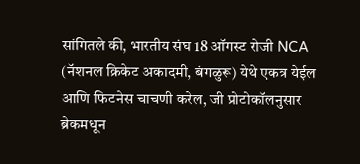सांगितले की, भारतीय संघ 18 ऑगस्ट रोजी NCA (नॅशनल क्रिकेट अकादमी, बंगळुरू) येथे एकत्र येईल आणि फिटनेस चाचणी करेल, जी प्रोटोकॉलनुसार ब्रेकमधून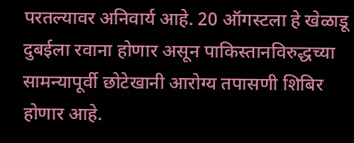परतल्यावर अनिवार्य आहे. 20 ऑगस्टला हे खेळाडू दुबईला रवाना होणार असून पाकिस्तानविरुद्धच्या सामन्यापूर्वी छोटेखानी आरोग्य तपासणी शिबिर होणार आहे.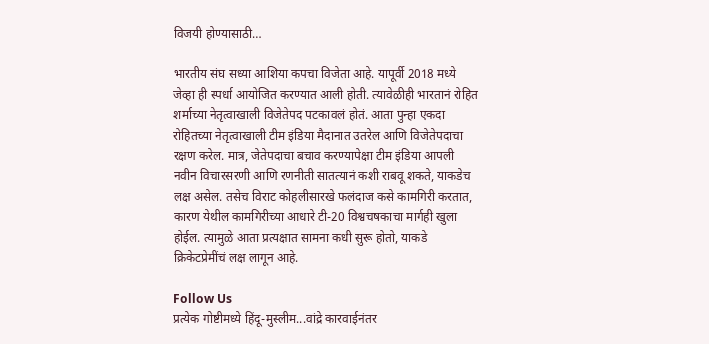विजयी होण्यासाठी…

भारतीय संघ सध्या आशिया कपचा विजेता आहे. यापूर्वी 2018 मध्ये जेव्हा ही स्पर्धा आयोजित करण्यात आली होती. त्यावेळीही भारतानं रोहित शर्माच्या नेतृत्वाखाली विजेतेपद पटकावलं होतं. आता पुन्हा एकदा रोहितच्या नेतृत्वाखाली टीम इंडिया मैदानात उतरेल आणि विजेतेपदाचा रक्षण करेल. मात्र, जेतेपदाचा बचाव करण्यापेक्षा टीम इंडिया आपली नवीन विचारसरणी आणि रणनीती सातत्यानं कशी राबवू शकते, याकडेच लक्ष असेल. तसेच विराट कोहलीसारखे फलंदाज कसे कामगिरी करतात, कारण येथील कामगिरीच्या आधारे टी-20 विश्वचषकाचा मार्गही खुला होईल. त्यामुळे आता प्रत्यक्षात सामना कधी सुरू होतो, याकडे क्रिकेटप्रेमींचं लक्ष लागून आहे.

Follow Us
प्रत्येक गोष्टीमध्ये हिंदू-मुस्लीम...वांद्रे कारवाईनंतर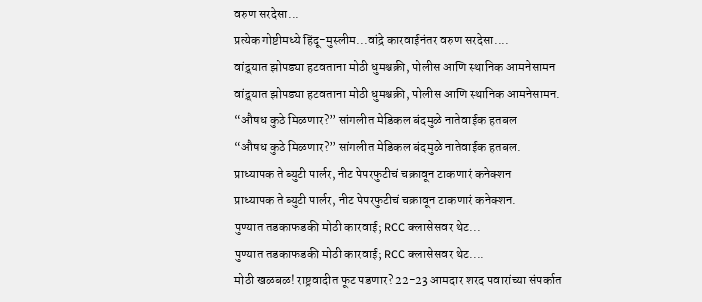वरुण सरदेसा...
प्रत्येक गोष्टीमध्ये हिंदू-मुस्लीम...वांद्रे कारवाईनंतर वरुण सरदेसा....
वांद्र्यात झोपड्या हटवताना मोठी धुमश्चक्री, पोलीस आणि स्थानिक आमनेसामन
वांद्र्यात झोपड्या हटवताना मोठी धुमश्चक्री, पोलीस आणि स्थानिक आमनेसामन.
“औषध कुठे मिळणार?” सांगलीत मेडिकल बंदमुळे नातेवाईक हतबल
“औषध कुठे मिळणार?” सांगलीत मेडिकल बंदमुळे नातेवाईक हतबल.
प्राध्यापक ते ब्युटी पार्लर, नीट पेपरफुटीचं चक्रावून टाकणारं कनेक्शन
प्राध्यापक ते ब्युटी पार्लर, नीट पेपरफुटीचं चक्रावून टाकणारं कनेक्शन.
पुण्यात तडकाफडकी मोठी कारवाई; RCC क्लासेसवर थेट...
पुण्यात तडकाफडकी मोठी कारवाई; RCC क्लासेसवर थेट....
मोठी खळबळ! राष्ट्रवादीत फूट पडणार? 22-23 आमदार शरद पवारांच्या संपर्कात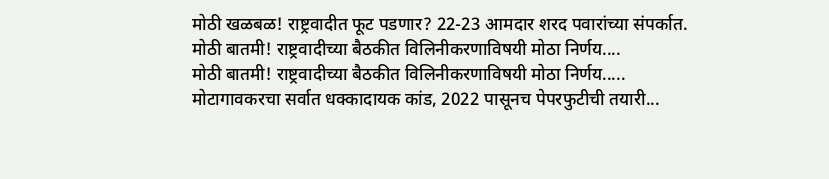मोठी खळबळ! राष्ट्रवादीत फूट पडणार? 22-23 आमदार शरद पवारांच्या संपर्कात.
मोठी बातमी! राष्ट्रवादीच्या बैठकीत विलिनीकरणाविषयी मोठा निर्णय....
मोठी बातमी! राष्ट्रवादीच्या बैठकीत विलिनीकरणाविषयी मोठा निर्णय.....
मोटागावकरचा सर्वात धक्कादायक कांड, 2022 पासूनच पेपरफुटीची तयारी...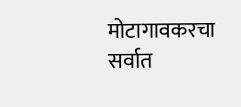मोटागावकरचा सर्वात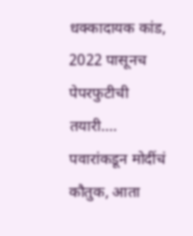धक्कादायक कांड, 2022 पासूनच पेपरफुटीची तयारी....
पवारांकडून मोदींचं कौतुक, आता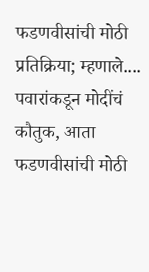फडणवीसांची मोठी प्रतिक्रिया; म्हणाले....
पवारांकडून मोदींचं कौतुक, आता फडणवीसांची मोठी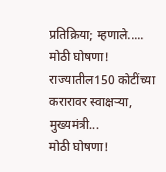प्रतिक्रिया; म्हणाले.....
मोठी घोषणा! राज्यातील150 कोटींच्या करारावर स्वाक्षऱ्या, मुख्यमंत्री...
मोठी घोषणा!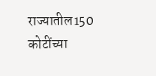राज्यातील150 कोटींच्या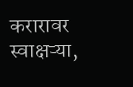करारावर स्वाक्षऱ्या,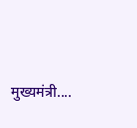मुख्यमंत्री....